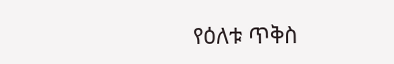የዕለቱ ጥቅስ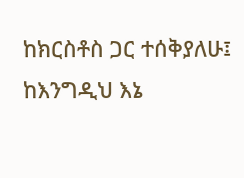ከክርስቶስ ጋር ተሰቅያለሁ፤ ከእንግዲህ እኔ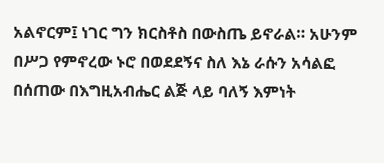አልኖርም፤ ነገር ግን ክርስቶስ በውስጤ ይኖራል። አሁንም በሥጋ የምኖረው ኑሮ በወደደኝና ስለ እኔ ራሱን አሳልፎ በሰጠው በእግዚአብሔር ልጅ ላይ ባለኝ እምነት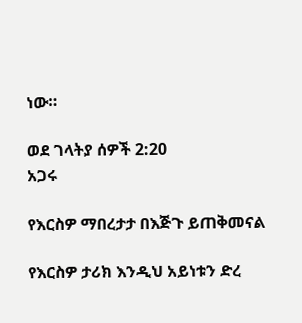ነው።

ወደ ገላትያ ሰዎች 2:20
አጋሩ

የእርስዎ ማበረታታ በእጅጉ ይጠቅመናል

የእርስዎ ታሪክ እንዲህ አይነቱን ድረ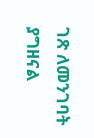ገጽ ለመንገባት ያግዘናል